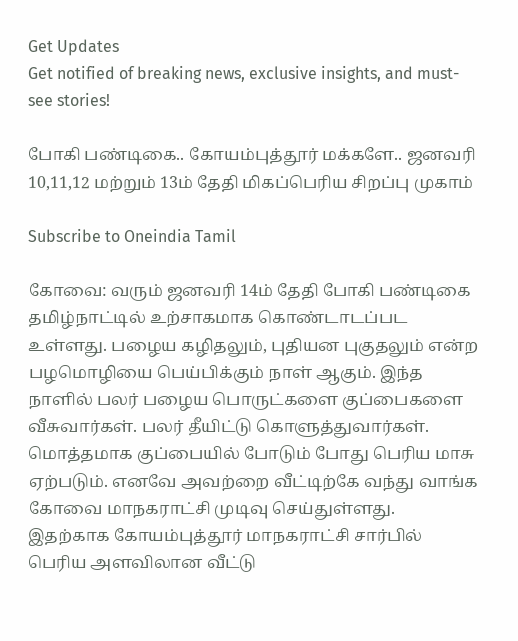Get Updates
Get notified of breaking news, exclusive insights, and must-see stories!

போகி பண்டிகை.. கோயம்புத்தூர் மக்களே.. ஜனவரி 10,11,12 மற்றும் 13ம் தேதி மிகப்பெரிய சிறப்பு முகாம்

Subscribe to Oneindia Tamil

கோவை: வரும் ஜனவரி 14ம் தேதி போகி பண்டிகை தமிழ்நாட்டில் உற்சாகமாக கொண்டாடப்பட உள்ளது. பழைய கழிதலும், புதியன புகுதலும் என்ற பழமொழியை பெய்பிக்கும் நாள் ஆகும். இந்த நாளில் பலர் பழைய பொருட்களை குப்பைகளை வீசுவார்கள். பலர் தீயிட்டு கொளுத்துவார்கள். மொத்தமாக குப்பையில் போடும் போது பெரிய மாசு ஏற்படும். எனவே அவற்றை வீட்டிற்கே வந்து வாங்க கோவை மாநகராட்சி முடிவு செய்துள்ளது. இதற்காக கோயம்புத்தூர் மாநகராட்சி சார்பில் பெரிய அளவிலான வீட்டு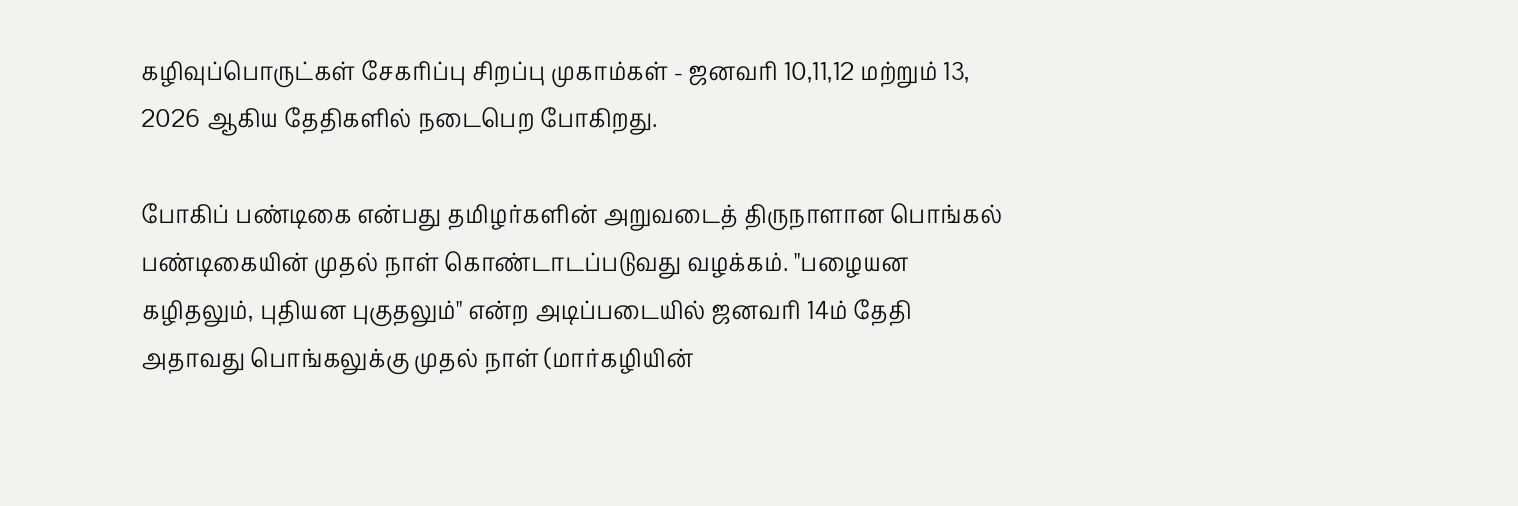கழிவுப்பொருட்கள் சேகரிப்பு சிறப்பு முகாம்கள் - ஜனவரி 10,11,12 மற்றும் 13, 2026 ஆகிய தேதிகளில் நடைபெற போகிறது.

போகிப் பண்டிகை என்பது தமிழர்களின் அறுவடைத் திருநாளான பொங்கல் பண்டிகையின் முதல் நாள் கொண்டாடப்படுவது வழக்கம். "பழையன கழிதலும், புதியன புகுதலும்" என்ற அடிப்படையில் ஜனவரி 14ம் தேதி அதாவது பொங்கலுக்கு முதல் நாள் (மார்கழியின்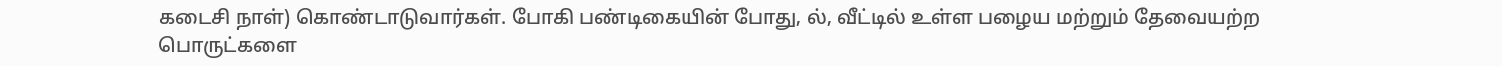கடைசி நாள்) கொண்டாடுவார்கள். போகி பண்டிகையின் போது, ல், வீட்டில் உள்ள பழைய மற்றும் தேவையற்ற பொருட்களை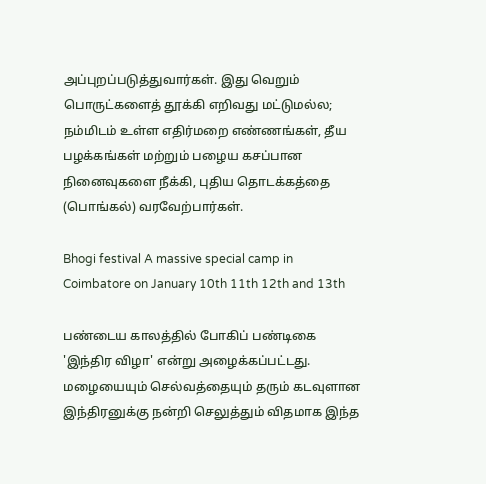அப்புறப்படுத்துவார்கள். இது வெறும் பொருட்களைத் தூக்கி எறிவது மட்டுமல்ல; நம்மிடம் உள்ள எதிர்மறை எண்ணங்கள், தீய பழக்கங்கள் மற்றும் பழைய கசப்பான நினைவுகளை நீக்கி, புதிய தொடக்கத்தை (பொங்கல்) வரவேற்பார்கள்.

Bhogi festival A massive special camp in Coimbatore on January 10th 11th 12th and 13th

பண்டைய காலத்தில் போகிப் பண்டிகை 'இந்திர விழா' என்று அழைக்கப்பட்டது. மழையையும் செல்வத்தையும் தரும் கடவுளான இந்திரனுக்கு நன்றி செலுத்தும் விதமாக இந்த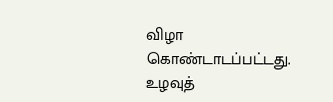விழா கொண்டாடப்பட்டது. உழவுத்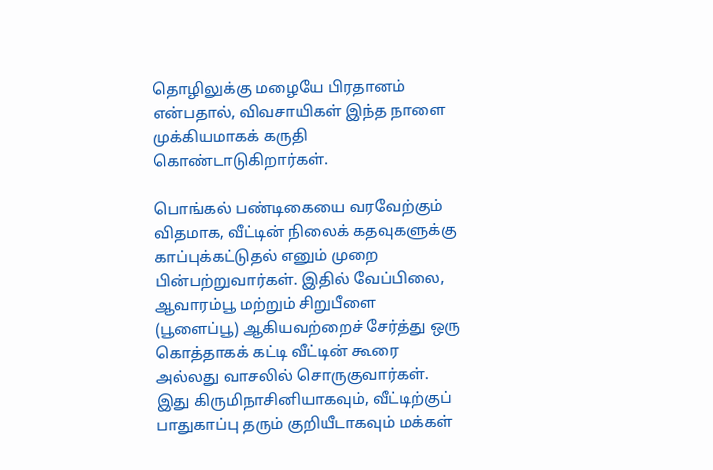தொழிலுக்கு மழையே பிரதானம் என்பதால், விவசாயிகள் இந்த நாளை முக்கியமாகக் கருதி கொண்டாடுகிறார்கள்.

பொங்கல் பண்டிகையை வரவேற்கும் விதமாக, வீட்டின் நிலைக் கதவுகளுக்கு காப்புக்கட்டுதல் எனும் முறை பின்பற்றுவார்கள். இதில் வேப்பிலை, ஆவாரம்பூ மற்றும் சிறுபீளை (பூளைப்பூ) ஆகியவற்றைச் சேர்த்து ஒரு கொத்தாகக் கட்டி வீட்டின் கூரை அல்லது வாசலில் சொருகுவார்கள். இது கிருமிநாசினியாகவும், வீட்டிற்குப் பாதுகாப்பு தரும் குறியீடாகவும் மக்கள்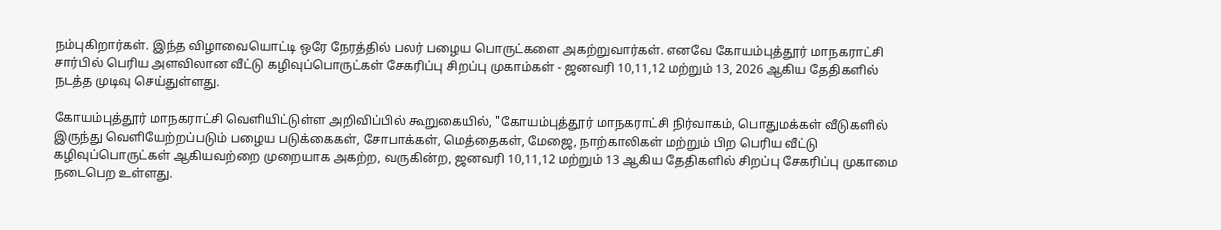நம்புகிறார்கள். இந்த விழாவையொட்டி ஒரே நேரத்தில் பலர் பழைய பொருட்களை அகற்றுவார்கள். எனவே கோயம்புத்தூர் மாநகராட்சி சார்பில் பெரிய அளவிலான வீட்டு கழிவுப்பொருட்கள் சேகரிப்பு சிறப்பு முகாம்கள் - ஜனவரி 10,11,12 மற்றும் 13, 2026 ஆகிய தேதிகளில் நடத்த முடிவு செய்துள்ளது.

கோயம்புத்தூர் மாநகராட்சி வெளியிட்டுள்ள அறிவிப்பில் கூறுகையில், "கோயம்புத்தூர் மாநகராட்சி நிர்வாகம், பொதுமக்கள் வீடுகளில் இருந்து வெளியேற்றப்படும் பழைய படுக்கைகள், சோபாக்கள், மெத்தைகள், மேஜை, நாற்காலிகள் மற்றும் பிற பெரிய வீட்டு கழிவுப்பொருட்கள் ஆகியவற்றை முறையாக அகற்ற, வருகின்ற, ஜனவரி 10,11,12 மற்றும் 13 ஆகிய தேதிகளில் சிறப்பு சேகரிப்பு முகாமை நடைபெற உள்ளது.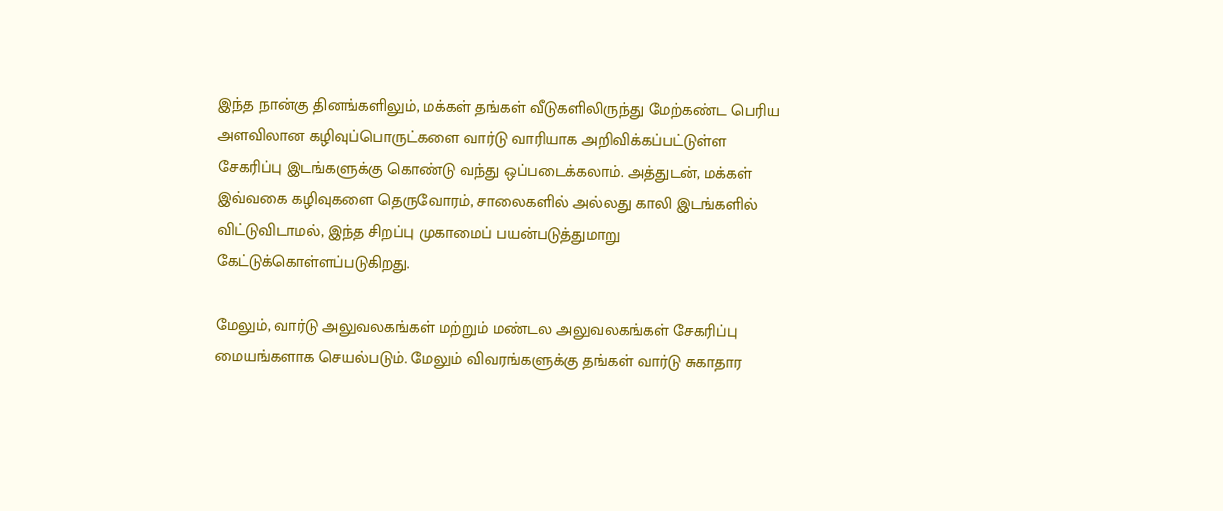இந்த நான்கு தினங்களிலும், மக்கள் தங்கள் வீடுகளிலிருந்து மேற்கண்ட பெரிய அளவிலான கழிவுப்பொருட்களை வார்டு வாரியாக அறிவிக்கப்பட்டுள்ள சேகரிப்பு இடங்களுக்கு கொண்டு வந்து ஒப்படைக்கலாம். அத்துடன், மக்கள் இவ்வகை கழிவுகளை தெருவோரம், சாலைகளில் அல்லது காலி இடங்களில் விட்டுவிடாமல், இந்த சிறப்பு முகாமைப் பயன்படுத்துமாறு கேட்டுக்கொள்ளப்படுகிறது.

மேலும், வார்டு அலுவலகங்கள் மற்றும் மண்டல அலுவலகங்கள் சேகரிப்பு மையங்களாக செயல்படும். மேலும் விவரங்களுக்கு தங்கள் வார்டு சுகாதார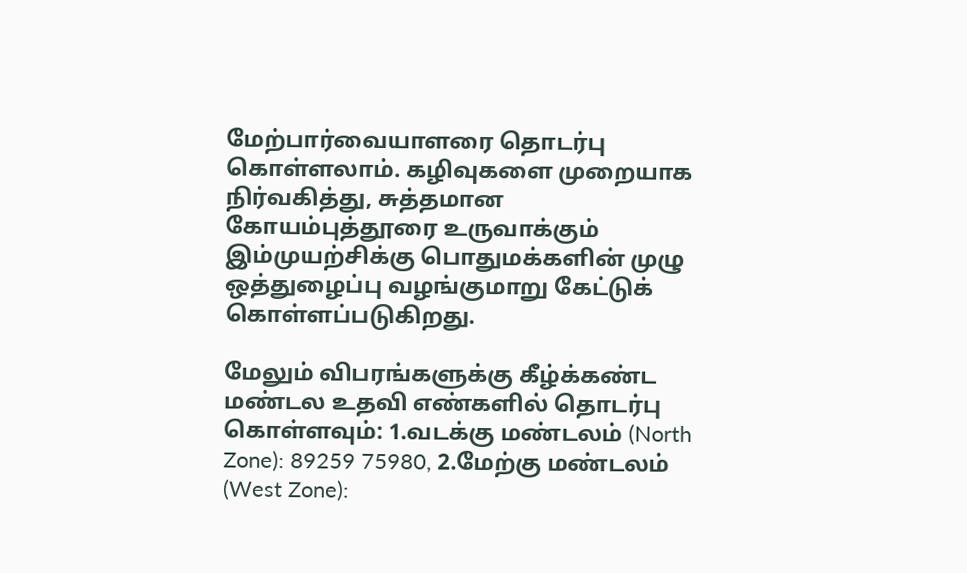மேற்பார்வையாளரை தொடர்பு கொள்ளலாம். கழிவுகளை முறையாக நிர்வகித்து, சுத்தமான கோயம்புத்தூரை உருவாக்கும் இம்முயற்சிக்கு பொதுமக்களின் முழு ஒத்துழைப்பு வழங்குமாறு கேட்டுக் கொள்ளப்படுகிறது.

மேலும் விபரங்களுக்கு கீழ்க்கண்ட மண்டல உதவி எண்களில் தொடர்பு கொள்ளவும்: 1.வடக்கு மண்டலம் (North Zone): 89259 75980, 2.மேற்கு மண்டலம் (West Zone):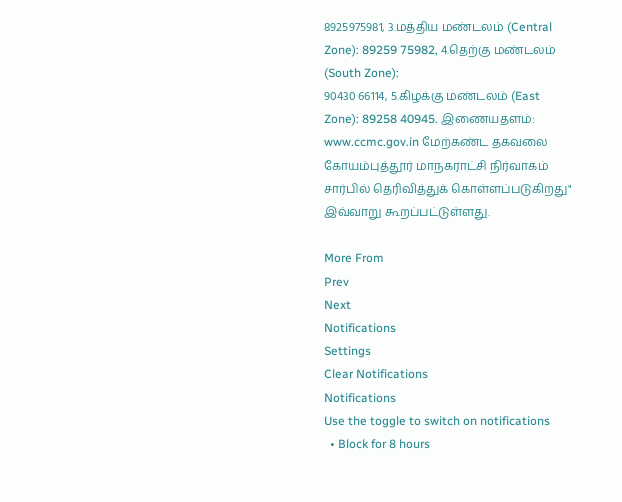8925975981, 3.மத்திய மண்டலம் (Central Zone): 89259 75982, 4.தெற்கு மண்டலம் (South Zone):
90430 66114, 5.கிழக்கு மண்டலம் (East Zone): 89258 40945. இணையதளம்: www.ccmc.gov.in மேற்கண்ட தகவலை கோயம்புத்தூர் மாநகராட்சி நிர்வாகம் சார்பில் தெரிவித்துக் கொள்ளப்படுகிறது" இவ்வாறு கூறப்பட்டுள்ளது.

More From
Prev
Next
Notifications
Settings
Clear Notifications
Notifications
Use the toggle to switch on notifications
  • Block for 8 hours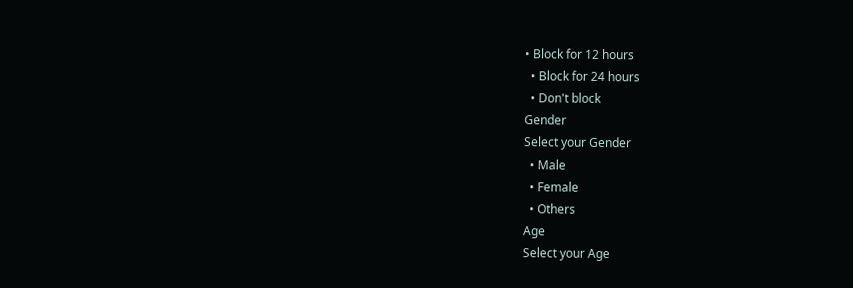• Block for 12 hours
  • Block for 24 hours
  • Don't block
Gender
Select your Gender
  • Male
  • Female
  • Others
Age
Select your Age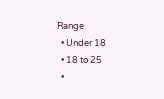Range
  • Under 18
  • 18 to 25
  •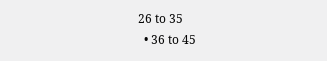26 to 35
  • 36 to 45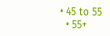• 45 to 55
  • 55+